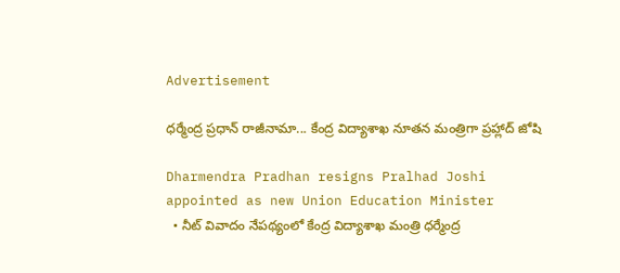Advertisement

ధర్మేంద్ర ప్రధాన్ రాజీనామా... కేంద్ర విద్యాశాఖ నూతన మంత్రిగా ప్రహ్లాద్ జోషి

Dharmendra Pradhan resigns Pralhad Joshi appointed as new Union Education Minister
  • నీట్ వివాదం నేపథ్యంలో కేంద్ర విద్యాశాఖ మంత్రి ధర్మేంద్ర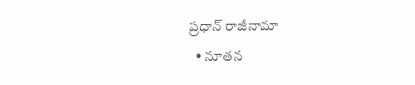ప్రధాన్ రాజీనామా
  • నూతన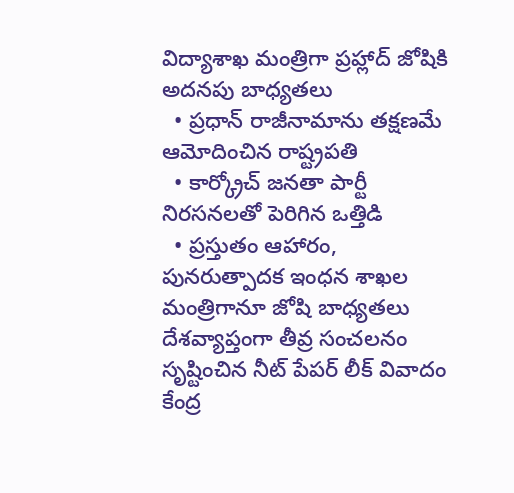విద్యాశాఖ మంత్రిగా ప్రహ్లాద్ జోషికి అదనపు బాధ్యతలు
  • ప్రధాన్ రాజీనామాను తక్షణమే ఆమోదించిన రాష్ట్రపతి
  • కార్క్రోచ్ జనతా పార్టీ నిరసనలతో పెరిగిన ఒత్తిడి
  • ప్రస్తుతం ఆహారం, పునరుత్పాదక ఇంధన శాఖల మంత్రిగానూ జోషి బాధ్యతలు
దేశవ్యాప్తంగా తీవ్ర సంచలనం సృష్టించిన నీట్ పేపర్ లీక్ వివాదం కేంద్ర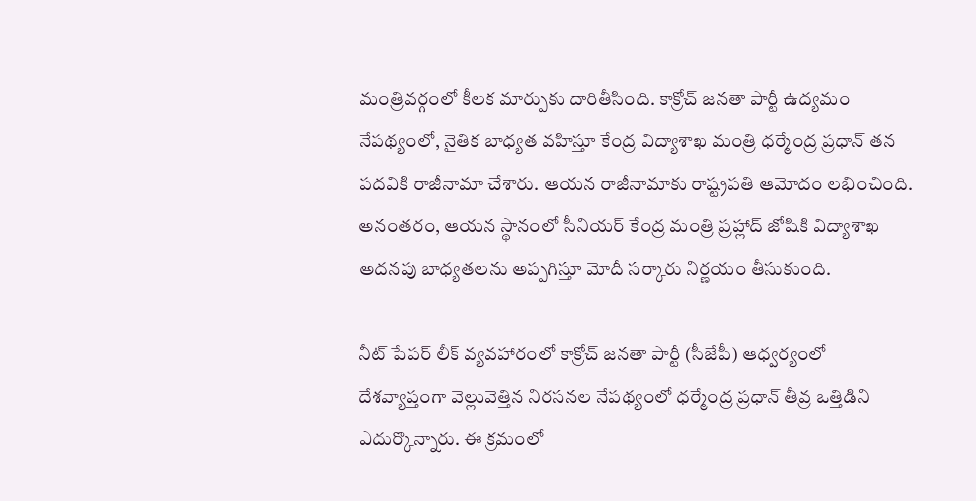మంత్రివర్గంలో కీలక మార్పుకు దారితీసింది. కాక్రోచ్ జనతా పార్టీ ఉద్యమం నేపథ్యంలో, నైతిక బాధ్యత వహిస్తూ కేంద్ర విద్యాశాఖ మంత్రి ధర్మేంద్ర ప్రధాన్ తన పదవికి రాజీనామా చేశారు. ఆయన రాజీనామాకు రాష్ట్రపతి ఆమోదం లభించింది. అనంతరం, ఆయన స్థానంలో సీనియర్ కేంద్ర మంత్రి ప్రహ్లాద్ జోషికి విద్యాశాఖ అదనపు బాధ్యతలను అప్పగిస్తూ మోదీ సర్కారు నిర్ణయం తీసుకుంది.

నీట్ పేపర్ లీక్ వ్యవహారంలో కాక్రోచ్ జనతా పార్టీ (సీజేపీ) ఆధ్వర్యంలో దేశవ్యాప్తంగా వెల్లువెత్తిన నిరసనల నేపథ్యంలో ధర్మేంద్ర ప్రధాన్ తీవ్ర ఒత్తిడిని ఎదుర్కొన్నారు. ఈ క్రమంలో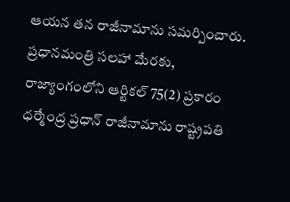ఆయన తన రాజీనామాను సమర్పించారు. ప్రధానమంత్రి సలహా మేరకు, రాజ్యాంగంలోని ఆర్టికల్ 75(2) ప్రకారం ధర్మేంద్ర ప్రధాన్ రాజీనామాను రాష్ట్రపతి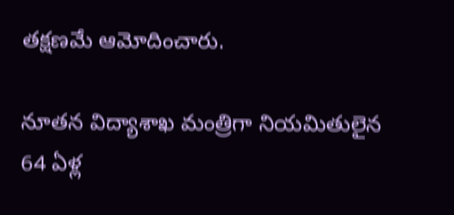తక్షణమే ఆమోదించారు.

నూతన విద్యాశాఖ మంత్రిగా నియమితులైన 64 ఏళ్ల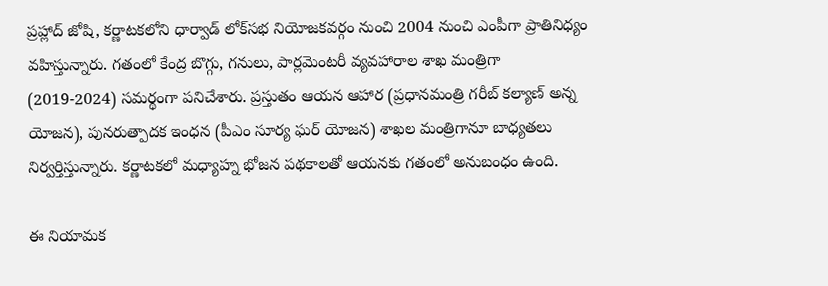ప్రహ్లాద్ జోషి, కర్ణాటకలోని ధార్వాడ్ లోక్‌సభ నియోజకవర్గం నుంచి 2004 నుంచి ఎంపీగా ప్రాతినిధ్యం వహిస్తున్నారు. గతంలో కేంద్ర బొగ్గు, గనులు, పార్లమెంటరీ వ్యవహారాల శాఖ మంత్రిగా (2019-2024) సమర్థంగా పనిచేశారు. ప్రస్తుతం ఆయన ఆహార (ప్రధానమంత్రి గరీబ్ కల్యాణ్ అన్న యోజన), పునరుత్పాదక ఇంధన (పీఎం సూర్య ఘర్ యోజన) శాఖల మంత్రిగానూ బాధ్యతలు నిర్వర్తిస్తున్నారు. కర్ణాటకలో మధ్యాహ్న భోజన పథకాలతో ఆయనకు గతంలో అనుబంధం ఉంది.

ఈ నియామక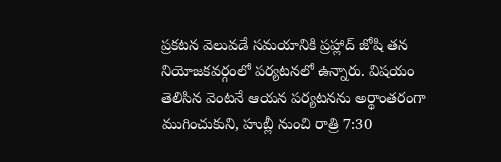ప్రకటన వెలువడే సమయానికి ప్రహ్లాద్ జోషి తన నియోజకవర్గంలో పర్యటనలో ఉన్నారు. విషయం తెలిసిన వెంటనే ఆయన పర్యటనను అర్థాంతరంగా ముగించుకుని, హుబ్లీ నుంచి రాత్రి 7:30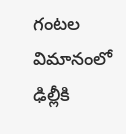గంటల విమానంలో ఢిల్లీకి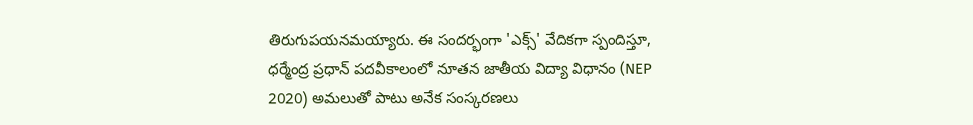తిరుగుపయనమయ్యారు. ఈ సందర్భంగా 'ఎక్స్' వేదికగా స్పందిస్తూ, ధర్మేంద్ర ప్రధాన్ పదవీకాలంలో నూతన జాతీయ విద్యా విధానం (NEP 2020) అమలుతో పాటు అనేక సంస్కరణలు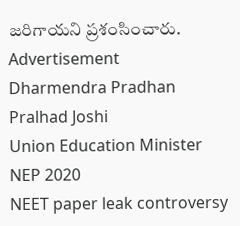జరిగాయని ప్రశంసించారు.
Advertisement
Dharmendra Pradhan
Pralhad Joshi
Union Education Minister
NEP 2020
NEET paper leak controversy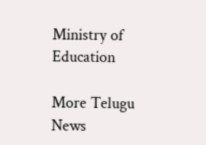Ministry of Education

More Telugu News